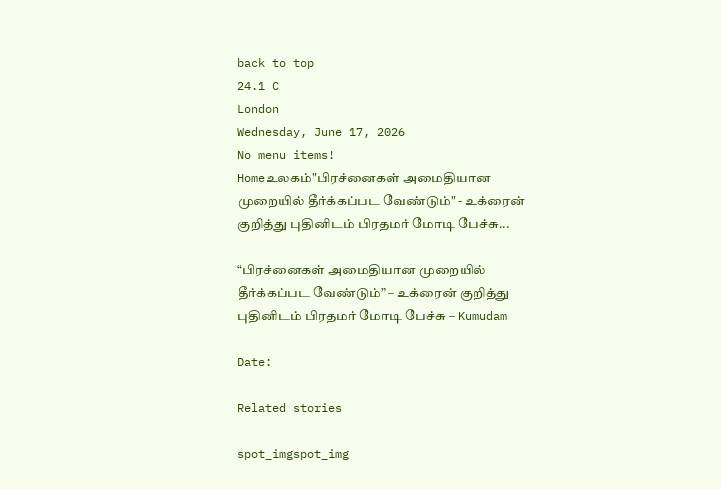back to top
24.1 C
London
Wednesday, June 17, 2026
No menu items!
Homeஉலகம்"பிரச்னைகள் அமைதியான முறையில் தீர்க்கப்பட வேண்டும்" - உக்ரைன் குறித்து புதினிடம் பிரதமர் மோடி பேச்சு...

“பிரச்னைகள் அமைதியான முறையில் தீர்க்கப்பட வேண்டும்” – உக்ரைன் குறித்து புதினிடம் பிரதமர் மோடி பேச்சு – Kumudam

Date:

Related stories

spot_imgspot_img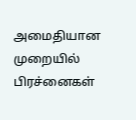அமைதியான முறையில் பிரச்னைகள்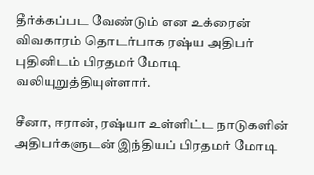தீர்க்கப்பட வேண்டும் என உக்ரைன் விவகாரம் தொடர்பாக ரஷ்ய அதிபர் புதினிடம் பிரதமர் மோடி வலியுறுத்தியுள்ளார்.

சீனா, ஈரான், ரஷ்யா உள்ளிட்ட நாடுகளின் அதிபர்களுடன் இந்தியப் பிரதமர் மோடி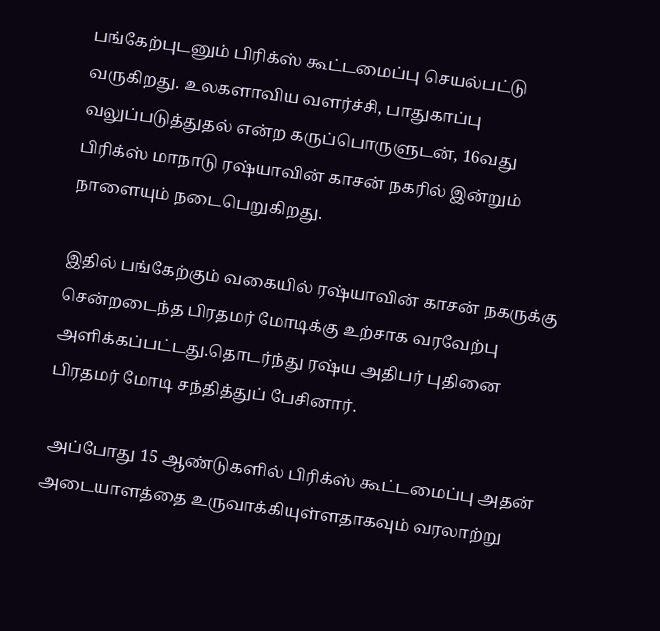பங்கேற்புடனும் பிரிக்ஸ் கூட்டமைப்பு செயல்பட்டு வருகிறது. உலகளாவிய வளர்ச்சி, பாதுகாப்பு வலுப்படுத்துதல் என்ற கருப்பொருளுடன், 16வது பிரிக்ஸ் மாநாடு ரஷ்யாவின் காசன் நகரில் இன்றும் நாளையும் நடைபெறுகிறது.

இதில் பங்கேற்கும் வகையில் ரஷ்யாவின் காசன் நகருக்கு சென்றடைந்த பிரதமர் மோடிக்கு உற்சாக வரவேற்பு அளிக்கப்பட்டது.தொடர்ந்து ரஷ்ய அதிபர் புதினை பிரதமர் மோடி சந்தித்துப் பேசினார்.

 அப்போது 15 ஆண்டுகளில் பிரிக்ஸ் கூட்டமைப்பு அதன் அடையாளத்தை உருவாக்கியுள்ளதாகவும் வரலாற்று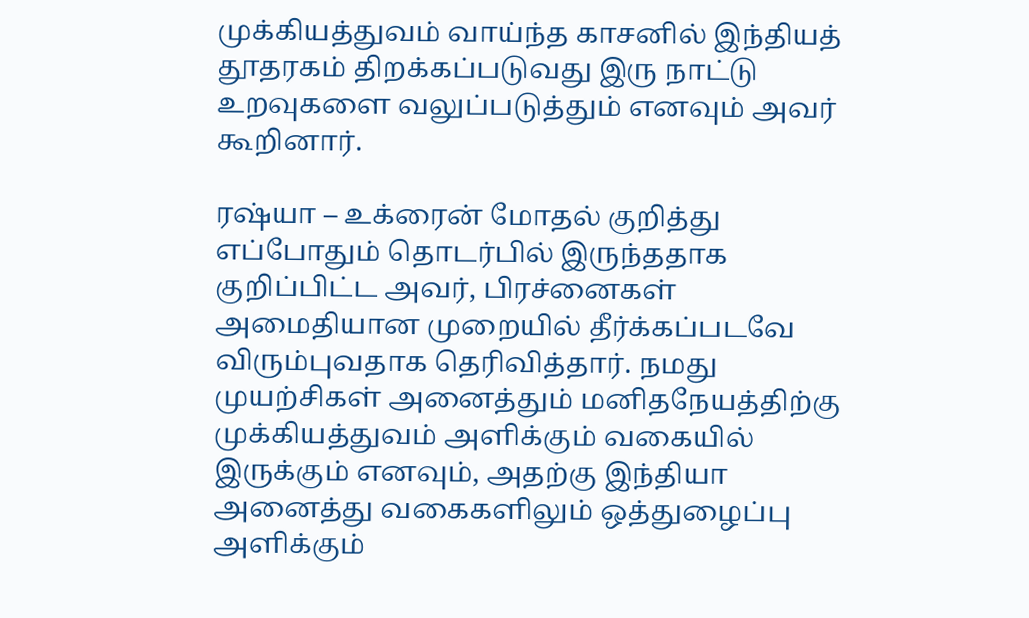முக்கியத்துவம் வாய்ந்த காசனில் இந்தியத் தூதரகம் திறக்கப்படுவது இரு நாட்டு உறவுகளை வலுப்படுத்தும் எனவும் அவர் கூறினார்.

ரஷ்யா – உக்ரைன் மோதல் குறித்து எப்போதும் தொடர்பில் இருந்ததாக குறிப்பிட்ட அவர், பிரச்னைகள் அமைதியான முறையில் தீர்க்கப்படவே விரும்புவதாக தெரிவித்தார். நமது முயற்சிகள் அனைத்தும் மனிதநேயத்திற்கு முக்கியத்துவம் அளிக்கும் வகையில் இருக்கும் எனவும், அதற்கு இந்தியா அனைத்து வகைகளிலும் ஒத்துழைப்பு அளிக்கும்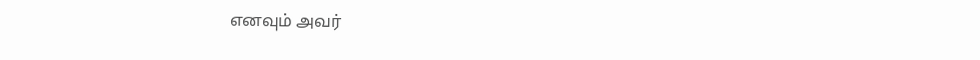எனவும் அவர்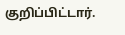குறிப்பிட்டார்.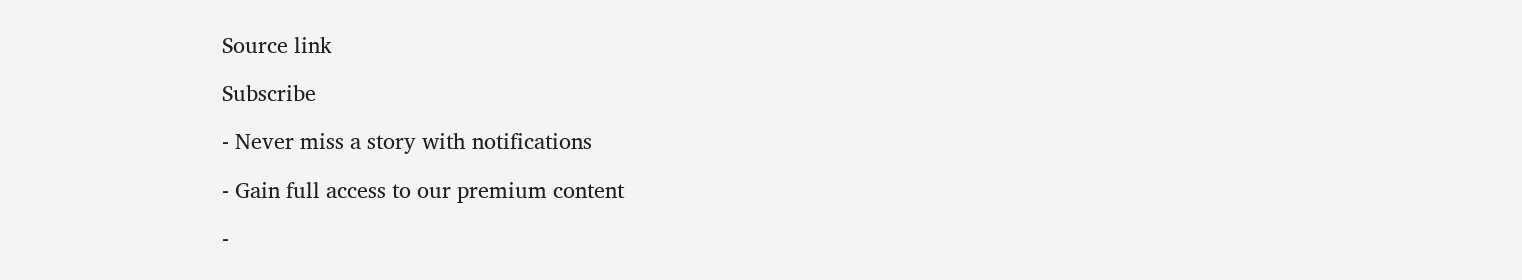Source link

Subscribe

- Never miss a story with notifications

- Gain full access to our premium content

-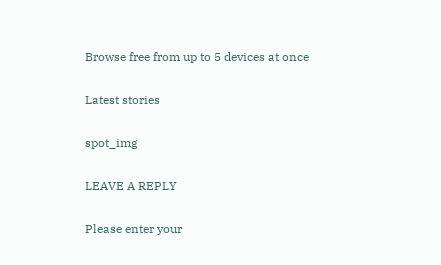Browse free from up to 5 devices at once

Latest stories

spot_img

LEAVE A REPLY

Please enter your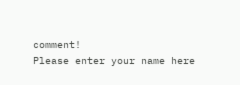comment!
Please enter your name here